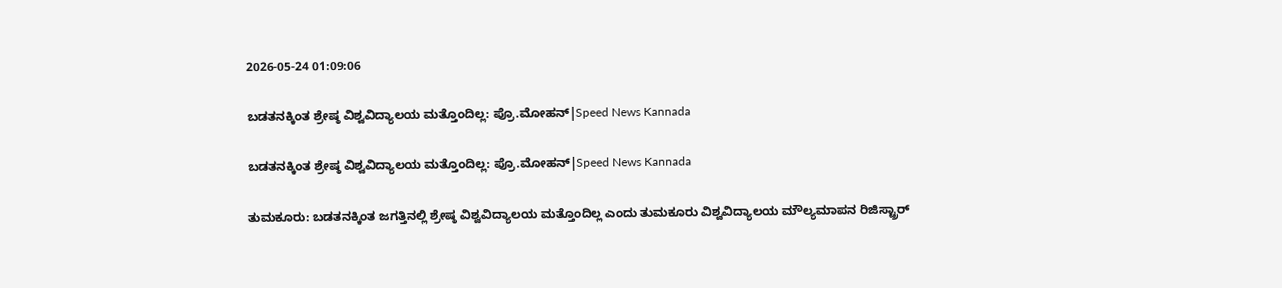2026-05-24 01:09:06

ಬಡತನಕ್ಕಿಂತ ಶ್ರೇಷ್ಠ ವಿಶ್ವವಿದ್ಯಾಲಯ ಮತ್ತೊಂದಿಲ್ಲ: ಪ್ರೊ.ಮೋಹನ್|Speed News Kannada

ಬಡತನಕ್ಕಿಂತ ಶ್ರೇಷ್ಠ ವಿಶ್ವವಿದ್ಯಾಲಯ ಮತ್ತೊಂದಿಲ್ಲ: ಪ್ರೊ.ಮೋಹನ್|Speed News Kannada

ತುಮಕೂರು: ಬಡತನಕ್ಕಿಂತ ಜಗತ್ತಿನಲ್ಲಿ ಶ್ರೇಷ್ಠ ವಿಶ್ವವಿದ್ಯಾಲಯ ಮತ್ತೊಂದಿಲ್ಲ ಎಂದು ತುಮಕೂರು ವಿಶ್ವವಿದ್ಯಾಲಯ ಮೌಲ್ಯಮಾಪನ ರಿಜಿಸ್ಟ್ರಾರ್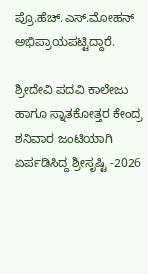ಪ್ರೊ.ಹೆಚ್.ಎಸ್.ಮೋಹನ್ ಅಭಿಪ್ರಾಯಪಟ್ಟಿದ್ದಾರೆ.

ಶ್ರೀದೇವಿ ಪದವಿ ಕಾಲೇಜು ಹಾಗೂ ಸ್ನಾತಕೋತ್ತರ ಕೇಂದ್ರ ಶನಿವಾರ ಜಂಟಿಯಾಗಿ ಏರ್ಪಡಿಸಿದ್ದ ಶ್ರೀಸೃಷ್ಟಿ -2026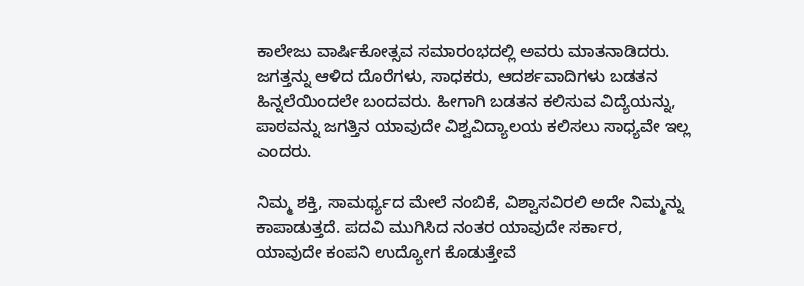ಕಾಲೇಜು ವಾರ್ಷಿಕೋತ್ಸವ ಸಮಾರಂಭದಲ್ಲಿ ಅವರು ಮಾತನಾಡಿದರು. ಜಗತ್ತನ್ನು ಆಳಿದ ದೊರೆಗಳು, ಸಾಧಕರು, ಆದರ್ಶವಾದಿಗಳು ಬಡತನ ಹಿನ್ನಲೆಯಿಂದಲೇ ಬಂದವರು. ಹೀಗಾಗಿ ಬಡತನ ಕಲಿಸುವ ವಿದ್ಯೆಯನ್ನು, ಪಾಠವನ್ನು ಜಗತ್ತಿನ ಯಾವುದೇ ವಿಶ್ವವಿದ್ಯಾಲಯ ಕಲಿಸಲು ಸಾಧ್ಯವೇ ಇಲ್ಲ ಎಂದರು.

ನಿಮ್ಮ ಶಕ್ತಿ, ಸಾಮರ್ಥ್ಯದ ಮೇಲೆ ನಂಬಿಕೆ, ವಿಶ್ವಾಸವಿರಲಿ ಅದೇ ನಿಮ್ಮನ್ನು ಕಾಪಾಡುತ್ತದೆ. ಪದವಿ ಮುಗಿಸಿದ ನಂತರ ಯಾವುದೇ ಸರ್ಕಾರ, ಯಾವುದೇ ಕಂಪನಿ ಉದ್ಯೋಗ ಕೊಡುತ್ತೇವೆ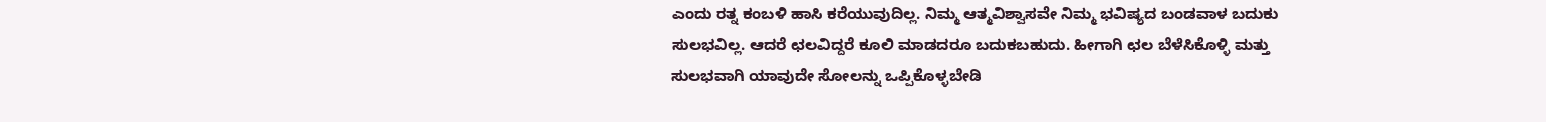ಎಂದು ರತ್ನ ಕಂಬಳಿ ಹಾಸಿ ಕರೆಯುವುದಿಲ್ಲ. ನಿಮ್ಮ ಆತ್ಮವಿಶ್ವಾಸವೇ ನಿಮ್ಮ ಭವಿಷ್ಯದ ಬಂಡವಾಳ ಬದುಕು ಸುಲಭವಿಲ್ಲ. ಆದರೆ ಛಲವಿದ್ದರೆ ಕೂಲಿ ಮಾಡದರೂ ಬದುಕಬಹುದು. ಹೀಗಾಗಿ ಛಲ ಬೆಳೆಸಿಕೊಳ್ಳಿ ಮತ್ತು ಸುಲಭವಾಗಿ ಯಾವುದೇ ಸೋಲನ್ನು ಒಪ್ಪಿಕೊಳ್ಳಬೇಡಿ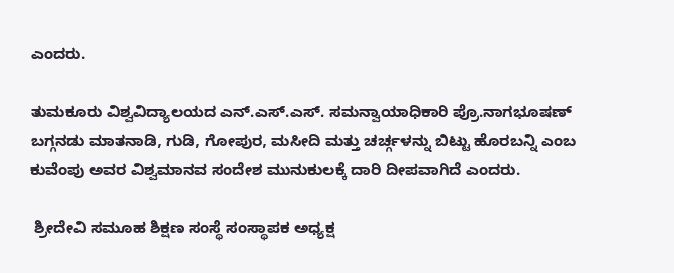ಎಂದರು.

ತುಮಕೂರು ವಿಶ್ವವಿದ್ಯಾಲಯದ ಎನ್.ಎಸ್.ಎಸ್. ಸಮನ್ವಾಯಾಧಿಕಾರಿ ಪ್ರೊ.ನಾಗಭೂಷಣ್ ಬಗ್ಗನಡು ಮಾತನಾಡಿ, ಗುಡಿ, ಗೋಪುರ, ಮಸೀದಿ ಮತ್ತು ಚರ್ಚ್ಗಳನ್ನು ಬಿಟ್ಟು ಹೊರಬನ್ನಿ ಎಂಬ ಕುವೆಂಪು ಅವರ ವಿಶ್ವಮಾನವ ಸಂದೇಶ ಮುನುಕುಲಕ್ಕೆ ದಾರಿ ದೀಪವಾಗಿದೆ ಎಂದರು.

 ಶ್ರೀದೇವಿ ಸಮೂಹ ಶಿಕ್ಷಣ ಸಂಸ್ಥೆ ಸಂಸ್ಥಾಪಕ ಅಧ್ಯಕ್ಷ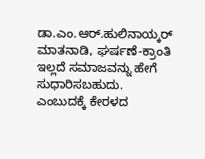ಡಾ.ಎಂ.ಆರ್.ಹುಲಿನಾಯ್ಕರ್ ಮಾತನಾಡಿ, ಘರ್ಷಣೆ-ಕ್ರಾಂತಿ ಇಲ್ಲದೆ ಸಮಾಜವನ್ನು ಹೇಗೆ ಸುಧಾರಿಸಬಹುದು. ಎಂಬುದಕ್ಕೆ ಕೇರಳದ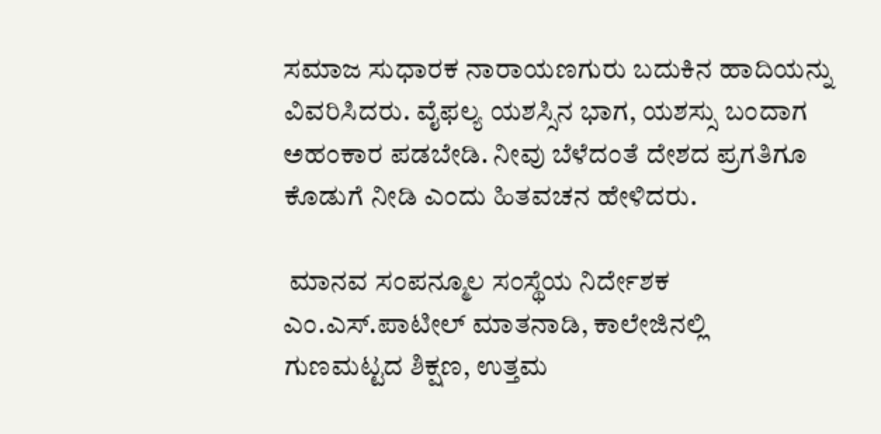ಸಮಾಜ ಸುಧಾರಕ ನಾರಾಯಣಗುರು ಬದುಕಿನ ಹಾದಿಯನ್ನು ವಿವರಿಸಿದರು. ವೈಫಲ್ಯ ಯಶಸ್ಸಿನ ಭಾಗ, ಯಶಸ್ಸು ಬಂದಾಗ ಅಹಂಕಾರ ಪಡಬೇಡಿ. ನೀವು ಬೆಳೆದಂತೆ ದೇಶದ ಪ್ರಗತಿಗೂ ಕೊಡುಗೆ ನೀಡಿ ಎಂದು ಹಿತವಚನ ಹೇಳಿದರು.

 ಮಾನವ ಸಂಪನ್ಮೂಲ ಸಂಸ್ಥೆಯ ನಿರ್ದೇಶಕ ಎಂ.ಎಸ್.ಪಾಟೀಲ್ ಮಾತನಾಡಿ, ಕಾಲೇಜಿನಲ್ಲಿ ಗುಣಮಟ್ಟದ ಶಿಕ್ಷಣ, ಉತ್ತಮ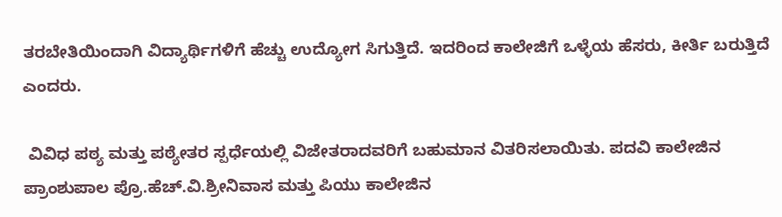ತರಬೇತಿಯಿಂದಾಗಿ ವಿದ್ಯಾರ್ಥಿಗಳಿಗೆ ಹೆಚ್ಚು ಉದ್ಯೋಗ ಸಿಗುತ್ತಿದೆ. ಇದರಿಂದ ಕಾಲೇಜಿಗೆ ಒಳ್ಳೆಯ ಹೆಸರು, ಕೀರ್ತಿ ಬರುತ್ತಿದೆ ಎಂದರು.

 ವಿವಿಧ ಪಠ್ಯ ಮತ್ತು ಪಠ್ಯೇತರ ಸ್ಪರ್ಧೆಯಲ್ಲಿ ವಿಜೇತರಾದವರಿಗೆ ಬಹುಮಾನ ವಿತರಿಸಲಾಯಿತು. ಪದವಿ ಕಾಲೇಜಿನ ಪ್ರಾಂಶುಪಾಲ ಪ್ರೊ.ಹೆಚ್.ವಿ.ಶ್ರೀನಿವಾಸ ಮತ್ತು ಪಿಯು ಕಾಲೇಜಿನ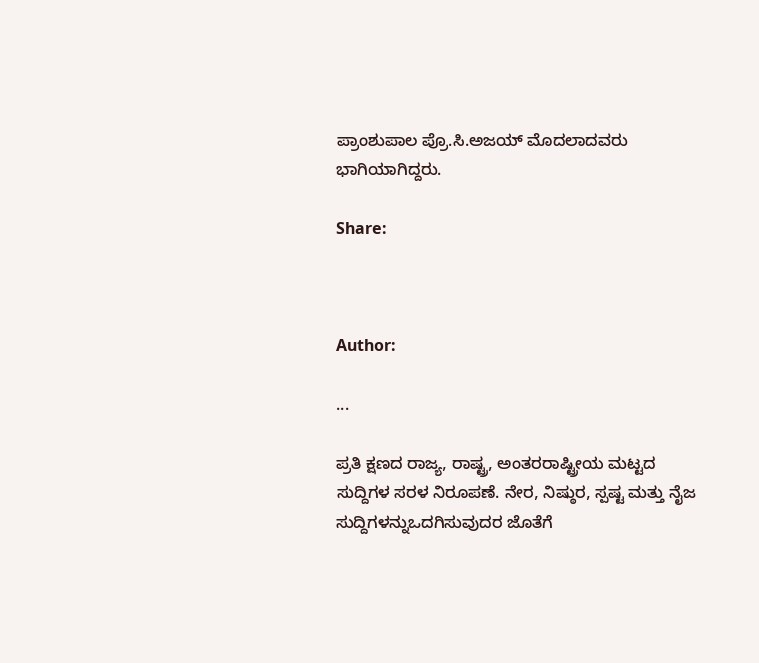ಪ್ರಾಂಶುಪಾಲ ಪ್ರೊ.ಸಿ.ಅಜಯ್ ಮೊದಲಾದವರು ಭಾಗಿಯಾಗಿದ್ದರು.

Share:



Author:

...

ಪ್ರತಿ ಕ್ಷಣದ ರಾಜ್ಯ, ರಾಷ್ಟ್ರ, ಅಂತರರಾಷ್ಟ್ರೀಯ ಮಟ್ಟದ ಸುದ್ದಿಗಳ ಸರಳ ನಿರೂಪಣೆ. ನೇರ, ನಿಷ್ಠುರ, ಸ್ಪಷ್ಟ ಮತ್ತು ನೈಜ ಸುದ್ದಿಗಳನ್ನುಒದಗಿಸುವುದರ ಜೊತೆಗೆ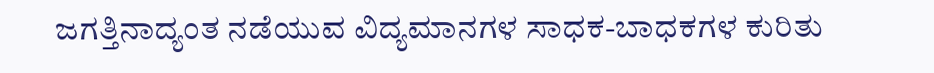ಜಗತ್ತಿನಾದ್ಯಂತ ನಡೆಯುವ ವಿದ್ಯಮಾನಗಳ ಸಾಧಕ-ಬಾಧಕಗಳ ಕುರಿತು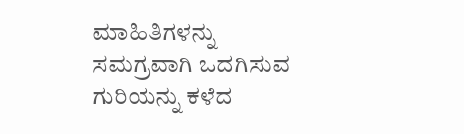ಮಾಹಿತಿಗಳನ್ನು ಸಮಗ್ರವಾಗಿ ಒದಗಿಸುವ ಗುರಿಯನ್ನು ಕಳೆದ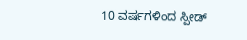10 ವರ್ಷಗಳಿಂದ ಸ್ಪೀಡ್‌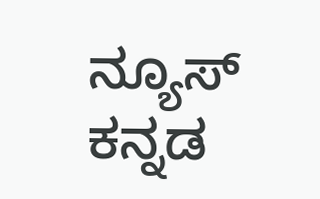ನ್ಯೂಸ್‌ ಕನ್ನಡ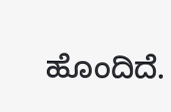ಹೊಂದಿದೆ.